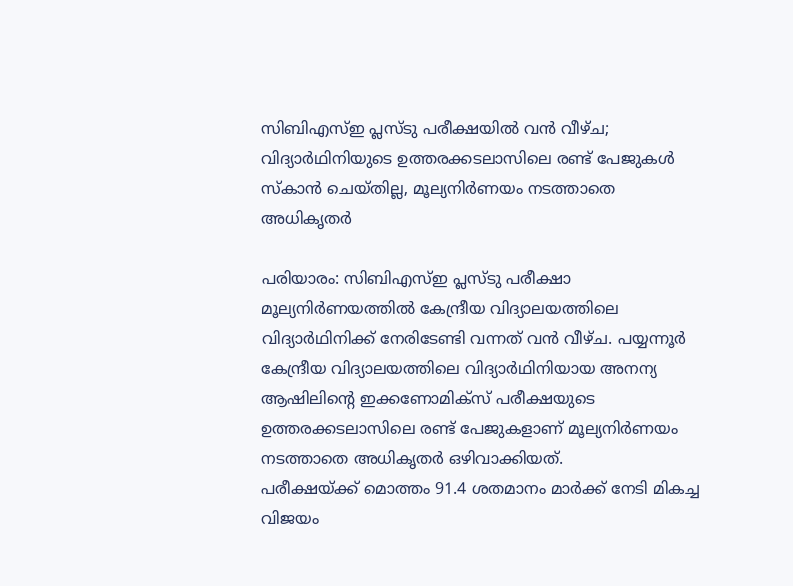സിബിഎസ്ഇ പ്ലസ്ടു പരീക്ഷയിൽ വൻ വീഴ്ച; വിദ്യാർഥിനിയുടെ ഉത്തരക്കടലാസിലെ രണ്ട് പേജുകൾ സ്കാൻ ചെയ്തില്ല, മൂല്യനിർണയം നടത്താതെ അധികൃതർ

പരിയാരം: സിബിഎസ്ഇ പ്ലസ്ടു പരീക്ഷാ മൂല്യനിർണയത്തിൽ കേന്ദ്രീയ വിദ്യാലയത്തിലെ വിദ്യാർഥിനിക്ക് നേരിടേണ്ടി വന്നത് വൻ വീഴ്ച. പയ്യന്നൂർ കേന്ദ്രീയ വിദ്യാലയത്തിലെ വിദ്യാർഥിനിയായ അനന്യ ആഷിലിന്റെ ഇക്കണോമിക്സ് പരീക്ഷയുടെ ഉത്തരക്കടലാസിലെ രണ്ട് പേജുകളാണ് മൂല്യനിർണയം നടത്താതെ അധികൃതർ ഒഴിവാക്കിയത്.
പരീക്ഷയ്ക്ക് മൊത്തം 91.4 ശതമാനം മാർക്ക് നേടി മികച്ച വിജയം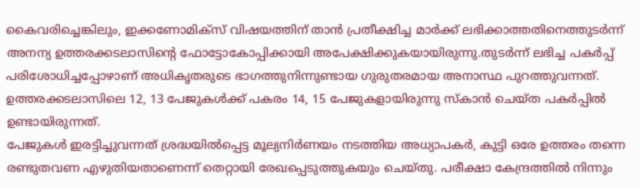കൈവരിച്ചെങ്കിലും, ഇക്കണോമിക്സ് വിഷയത്തിന് താൻ പ്രതീക്ഷിച്ച മാർക്ക് ലഭിക്കാത്തതിനെത്തുടർന്ന് അനന്യ ഉത്തരക്കടലാസിന്റെ ഫോട്ടോകോപ്പിക്കായി അപേക്ഷിക്കുകയായിരുന്നു.തുടർന്ന് ലഭിച്ച പകർപ്പ് പരിശോധിച്ചപ്പോഴാണ് അധികൃതരുടെ ഭാഗത്തുനിന്നുണ്ടായ ഗുരുതരമായ അനാസ്ഥ പുറത്തുവന്നത്. ഉത്തരക്കടലാസിലെ 12, 13 പേജുകൾക്ക് പകരം 14, 15 പേജുകളായിരുന്നു സ്കാൻ ചെയ്ത പകർപ്പിൽ ഉണ്ടായിരുന്നത്.
പേജുകൾ ഇരട്ടിച്ചുവന്നത് ശ്രദ്ധയിൽപ്പെട്ട മൂല്യനിർണയം നടത്തിയ അധ്യാപകർ, കുട്ടി ഒരേ ഉത്തരം തന്നെ രണ്ടുതവണ എഴുതിയതാണെന്ന് തെറ്റായി രേഖപ്പെടുത്തുകയും ചെയ്തു. പരീക്ഷാ കേന്ദ്രത്തിൽ നിന്നും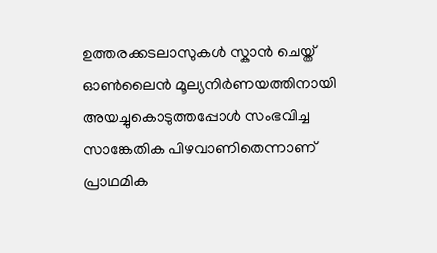ഉത്തരക്കടലാസുകൾ സ്കാൻ ചെയ്ത് ഓൺലൈൻ മൂല്യനിർണയത്തിനായി അയച്ചുകൊടുത്തപ്പോൾ സംഭവിച്ച സാങ്കേതിക പിഴവാണിതെന്നാണ് പ്രാഥമിക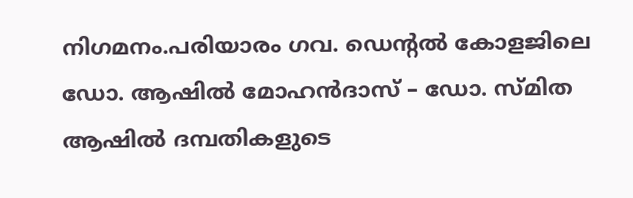നിഗമനം.പരിയാരം ഗവ. ഡെന്റൽ കോളജിലെ ഡോ. ആഷിൽ മോഹൻദാസ് – ഡോ. സ്മിത ആഷിൽ ദമ്പതികളുടെ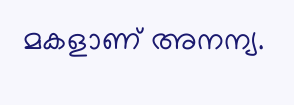മകളാണ് അനന്യ.